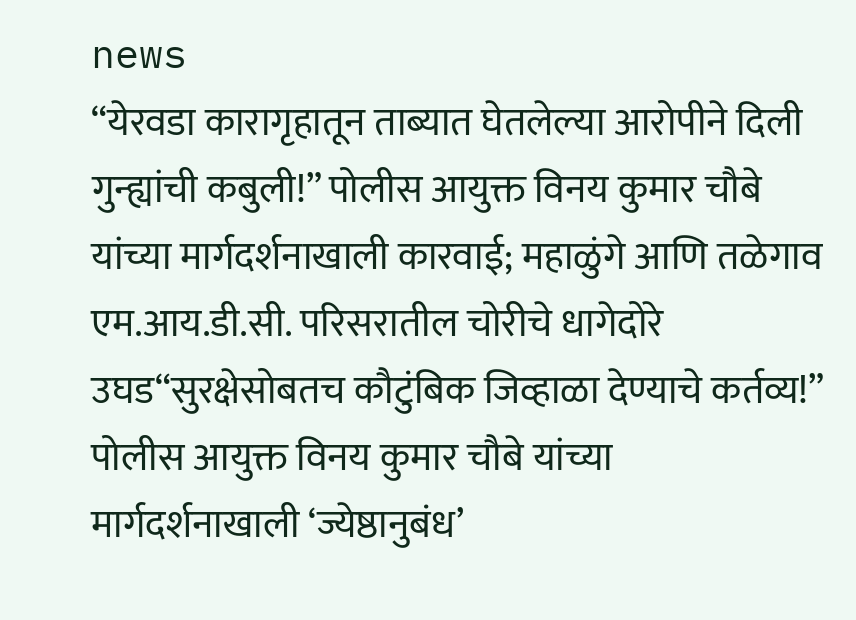news
“येरवडा कारागृहातून ताब्यात घेतलेल्या आरोपीने दिली गुन्ह्यांची कबुली!” पोलीस आयुक्त विनय कुमार चौबे यांच्या मार्गदर्शनाखाली कारवाई; महाळुंगे आणि तळेगाव एम.आय.डी.सी. परिसरातील चोरीचे धागेदोरे उघड“सुरक्षेसोबतच कौटुंबिक जिव्हाळा देण्याचे कर्तव्य!” पोलीस आयुक्त विनय कुमार चौबे यांच्या मार्गदर्शनाखाली ‘ज्येष्ठानुबंध’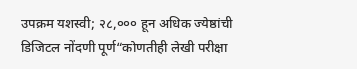उपक्रम यशस्वी; २८,००० हून अधिक ज्येष्ठांची डिजिटल नोंदणी पूर्ण“कोणतीही लेखी परीक्षा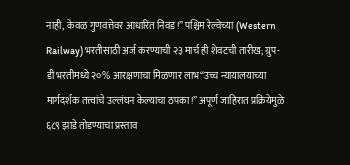नाही, केवळ गुणवत्तेवर आधारित निवड!” पश्चिम रेल्वेच्या (Western Railway) भरतीसाठी अर्ज करण्याची २३ मार्च ही शेवटची तारीख; ग्रुप-डी भरतीमध्ये २०% आरक्षणाचा मिळणार लाभ“उच्च न्यायालयाच्या मार्गदर्शक तत्त्वांचे उल्लंघन केल्याचा ठपका!” अपूर्ण जाहिरात प्रक्रियेमुळे ६८९ झाडे तोडण्याचा प्रस्ताव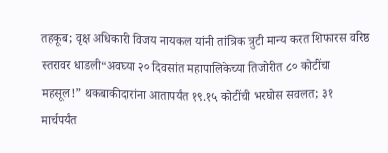तहकूब; वृक्ष अधिकारी विजय नायकल यांनी तांत्रिक त्रुटी मान्य करत शिफारस वरिष्ठ स्तरावर धाडली“अवघ्या २० दिवसांत महापालिकेच्या तिजोरीत ८० कोटींचा महसूल!” थकबाकीदारांना आतापर्यंत १९.१५ कोटींची भरघोस सवलत; ३१ मार्चपर्यंत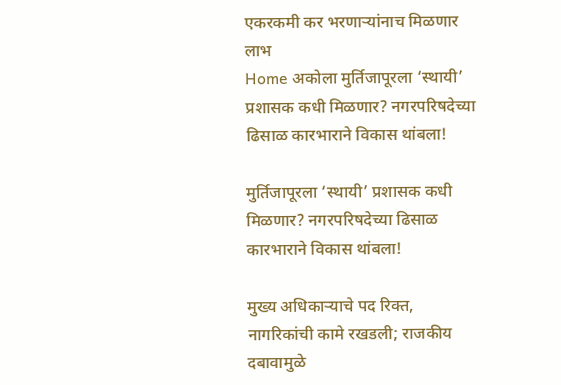एकरकमी कर भरणाऱ्यांनाच मिळणार लाभ
Home अकोला मुर्तिजापूरला ‘स्थायी’ प्रशासक कधी मिळणार? नगरपरिषदेच्या ढिसाळ कारभाराने विकास थांबला!

मुर्तिजापूरला ‘स्थायी’ प्रशासक कधी मिळणार? नगरपरिषदेच्या ढिसाळ कारभाराने विकास थांबला!

मुख्य अधिकाऱ्याचे पद रिक्त, नागरिकांची कामे रखडली; राजकीय दबावामुळे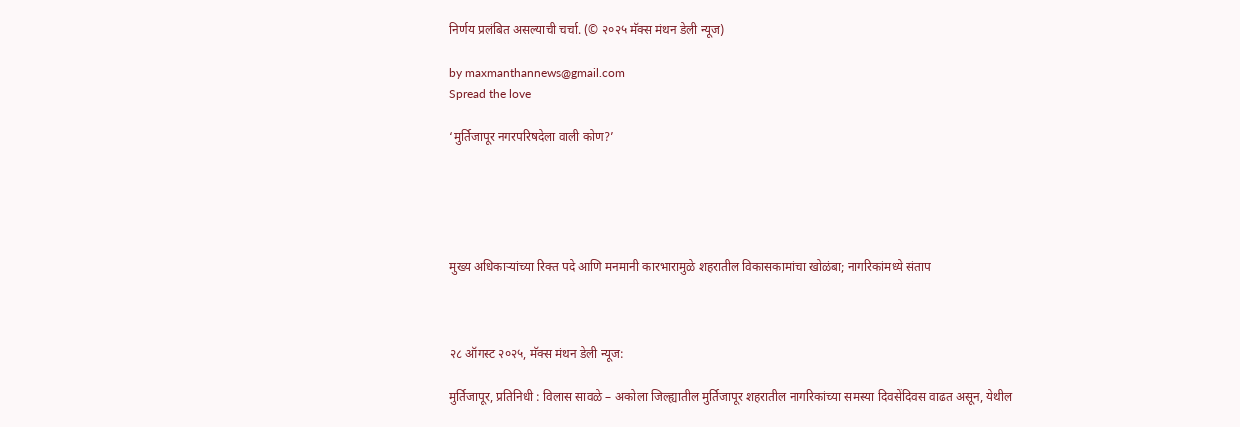निर्णय प्रलंबित असल्याची चर्चा. (© २०२५ मॅक्स मंथन डेली न्यूज)

by maxmanthannews@gmail.com
Spread the love

‘मुर्तिजापूर नगरपरिषदेला वाली कोण?’





मुख्य अधिकाऱ्यांच्या रिक्त पदे आणि मनमानी कारभारामुळे शहरातील विकासकामांचा खोळंबा; नागरिकांमध्ये संताप



२८ ऑगस्ट २०२५, मॅक्स मंथन डेली न्यूज:

मुर्तिजापूर, प्रतिनिधी : विलास सावळे – अकोला जिल्ह्यातील मुर्तिजापूर शहरातील नागरिकांच्या समस्या दिवसेंदिवस वाढत असून, येथील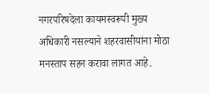नगरपरिषदेला कायमस्वरूपी मुख्य अधिकारी नसल्याने शहरवासीयांना मोठा मनस्ताप सहन करावा लागत आहे.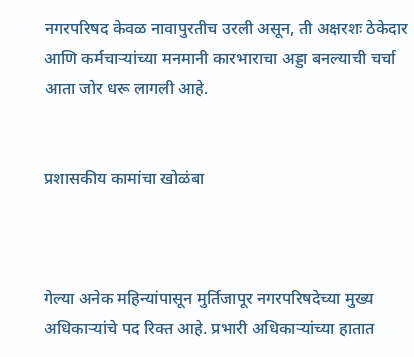नगरपरिषद केवळ नावापुरतीच उरली असून, ती अक्षरशः ठेकेदार आणि कर्मचाऱ्यांच्या मनमानी कारभाराचा अड्डा बनल्याची चर्चा आता जोर धरू लागली आहे.


प्रशासकीय कामांचा खोळंबा



गेल्या अनेक महिन्यांपासून मुर्तिजापूर नगरपरिषदेच्या मुख्य अधिकाऱ्यांचे पद रिक्त आहे. प्रभारी अधिकाऱ्यांच्या हातात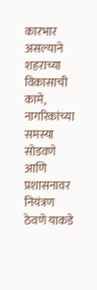कारभार असल्याने शहराच्या विकासाची कामे, नागरिकांच्या समस्या सोडवणे आणि प्रशासनावर नियंत्रण ठेवणे याकडे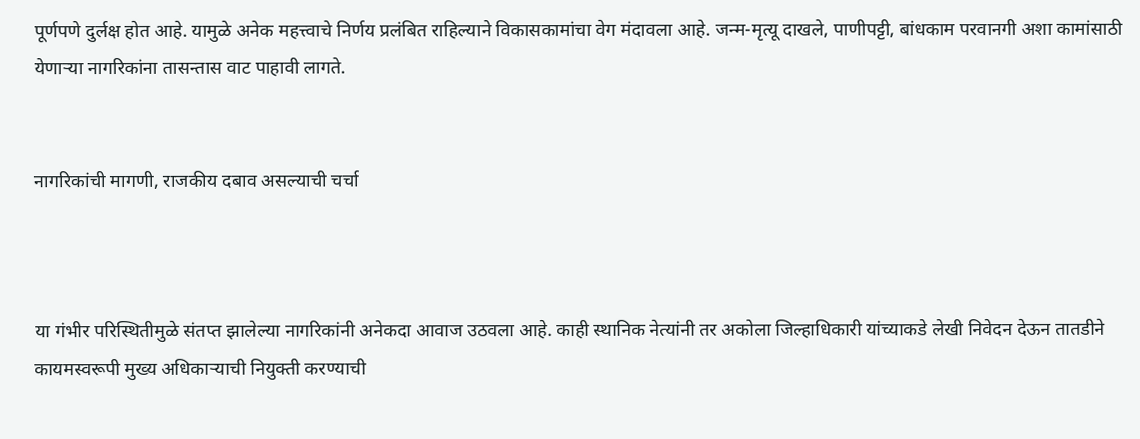पूर्णपणे दुर्लक्ष होत आहे. यामुळे अनेक महत्त्वाचे निर्णय प्रलंबित राहिल्याने विकासकामांचा वेग मंदावला आहे. जन्म-मृत्यू दाखले, पाणीपट्टी, बांधकाम परवानगी अशा कामांसाठी येणाऱ्या नागरिकांना तासन्तास वाट पाहावी लागते.


नागरिकांची मागणी, राजकीय दबाव असल्याची चर्चा



या गंभीर परिस्थितीमुळे संतप्त झालेल्या नागरिकांनी अनेकदा आवाज उठवला आहे. काही स्थानिक नेत्यांनी तर अकोला जिल्हाधिकारी यांच्याकडे लेखी निवेदन देऊन तातडीने कायमस्वरूपी मुख्य अधिकाऱ्याची नियुक्ती करण्याची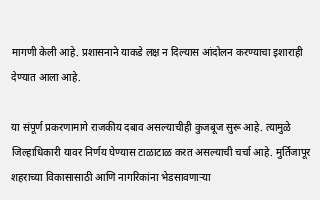मागणी केली आहे. प्रशासनाने याकडे लक्ष न दिल्यास आंदोलन करण्याचा इशाराही देण्यात आला आहे.

या संपूर्ण प्रकरणामागे राजकीय दबाव असल्याचीही कुजबूज सुरू आहे. त्यामुळे जिल्हाधिकारी यावर निर्णय घेण्यास टाळाटाळ करत असल्याची चर्चा आहे. मुर्तिजापूर शहराच्या विकासासाठी आणि नागरिकांना भेडसावणाऱ्या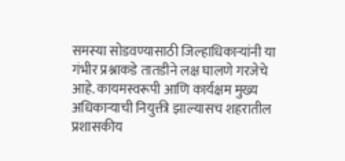समस्या सोडवण्यासाठी जिल्हाधिकाऱ्यांनी या गंभीर प्रश्नाकडे तातडीने लक्ष घालणे गरजेचे आहे. कायमस्वरूपी आणि कार्यक्षम मुख्य अधिकाऱ्याची नियुक्ती झाल्यासच शहरातील प्रशासकीय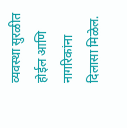व्यवस्था सुरळीत होईल आणि नागरिकांना दिलासा मिळेल.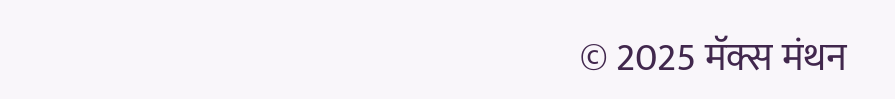© 2025 मॅक्स मंथन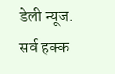डेली न्यूज. सर्व हक्क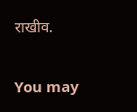राखीव.

You may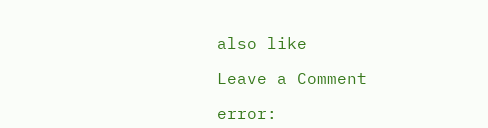also like

Leave a Comment

error: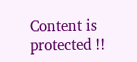Content is protected !!